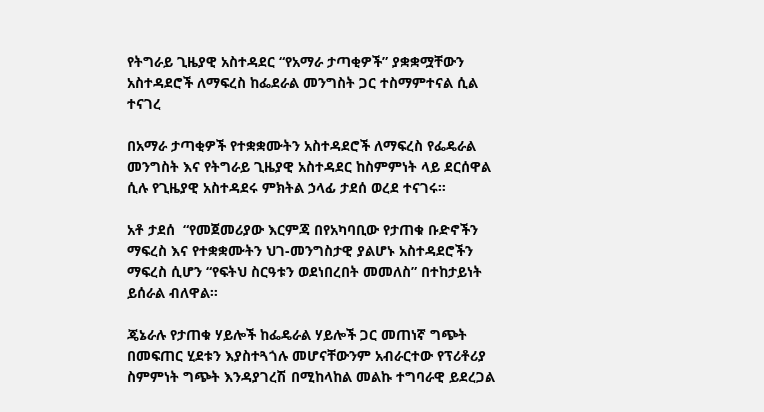የትግራይ ጊዜያዊ አስተዳደር “የአማራ ታጣቂዎች” ያቋቋሟቸውን አስተዳደሮች ለማፍረስ ከፌደራል መንግስት ጋር ተስማምተናል ሲል ተናገረ

በአማራ ታጣቂዎች የተቋቋሙትን አስተዳደሮች ለማፍረስ የፌዴራል መንግስት እና የትግራይ ጊዜያዊ አስተዳደር ከስምምነት ላይ ደርሰዋል ሲሉ የጊዜያዊ አስተዳደሩ ምክትል ኃላፊ ታደሰ ወረደ ተናገሩ።

አቶ ታደሰ  “የመጀመሪያው እርምጃ በየአካባቢው የታጠቁ ቡድኖችን ማፍረስ እና የተቋቋሙትን ህገ-መንግስታዊ ያልሆኑ አስተዳደሮችን ማፍረስ ሲሆን “የፍትህ ስርዓቱን ወደነበረበት መመለስ” በተከታይነት ይሰራል ብለዋል።

ጄኔራሉ የታጠቁ ሃይሎች ከፌዴራል ሃይሎች ጋር መጠነኛ ግጭት በመፍጠር ሂደቱን እያስተጓጎሉ መሆናቸውንም አብራርተው የፕሪቶሪያ ስምምነት ግጭት እንዳያገረሽ በሚከላከል መልኩ ተግባራዊ ይደረጋል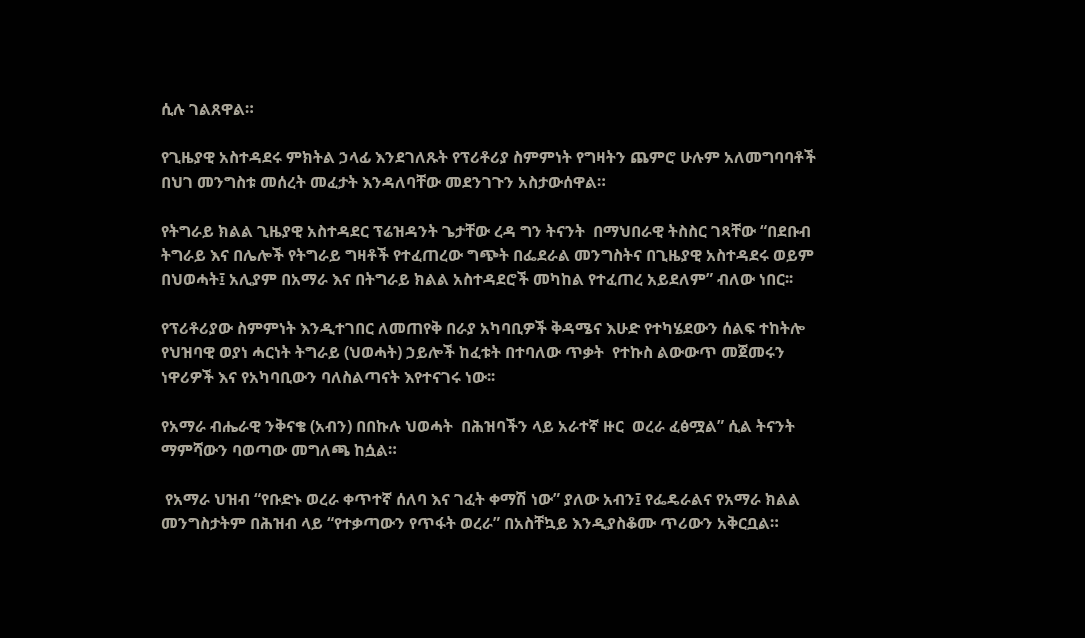ሲሉ ገልጸዋል።

የጊዜያዊ አስተዳደሩ ምክትል ኃላፊ እንደገለጹት የፕሪቶሪያ ስምምነት የግዛትን ጨምሮ ሁሉም አለመግባባቶች በህገ መንግስቱ መሰረት መፈታት እንዳለባቸው መደንገጉን አስታውሰዋል።

የትግራይ ክልል ጊዜያዊ አስተዳደር ፕሬዝዳንት ጌታቸው ረዳ ግን ትናንት  በማህበራዊ ትስስር ገጻቸው “በደቡብ ትግራይ እና በሌሎች የትግራይ ግዛቶች የተፈጠረው ግጭት በፌደራል መንግስትና በጊዜያዊ አስተዳደሩ ወይም በህወሓት፤ አሊያም በአማራ እና በትግራይ ክልል አስተዳደሮች መካከል የተፈጠረ አይደለም” ብለው ነበር፡፡

የፕሪቶሪያው ስምምነት እንዲተገበር ለመጠየቅ በራያ አካባቢዎች ቅዳሜና እሁድ የተካሄደውን ሰልፍ ተከትሎ የህዝባዊ ወያነ ሓርነት ትግራይ (ህወሓት) ኃይሎች ከፈቱት በተባለው ጥቃት  የተኩስ ልውውጥ መጀመሩን ነዋሪዎች እና የአካባቢውን ባለስልጣናት እየተናገሩ ነው፡፡

የአማራ ብሔራዊ ንቅናቄ (አብን) በበኩሉ ህወሓት  በሕዝባችን ላይ አራተኛ ዙር  ወረራ ፈፅሟል” ሲል ትናንት ማምሻውን ባወጣው መግለጫ ከሷል።

 የአማራ ህዝብ “የቡድኑ ወረራ ቀጥተኛ ሰለባ እና ገፈት ቀማሽ ነው” ያለው አብን፤ የፌዴራልና የአማራ ክልል መንግስታትም በሕዝብ ላይ “የተቃጣውን የጥፋት ወረራ” በአስቸኳይ እንዲያስቆሙ ጥሪውን አቅርቧል።